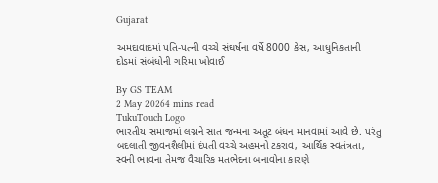Gujarat

અમદાવાદમાં પતિ-પત્ની વચ્ચે સંઘર્ષના વર્ષે 8000 કેસ, આધુનિકતાની દોડમાં સંબંધોની ગરિમા ખોવાઈ

By GS TEAM
2 May 20264 mins read
TukuTouch Logo
ભારતીય સમાજમાં લગ્નને સાત જન્મના અતૂટ બંધન માનવામાં આવે છે. પરંતુ બદલાતી જીવનશૈલીમાં દંપતી વચ્ચે અહમનો ટકરાવ, આર્થિક સ્વતંત્રતા, સ્વની ભાવના તેમજ વૈચારિક મતભેદના બનાવોના કારણે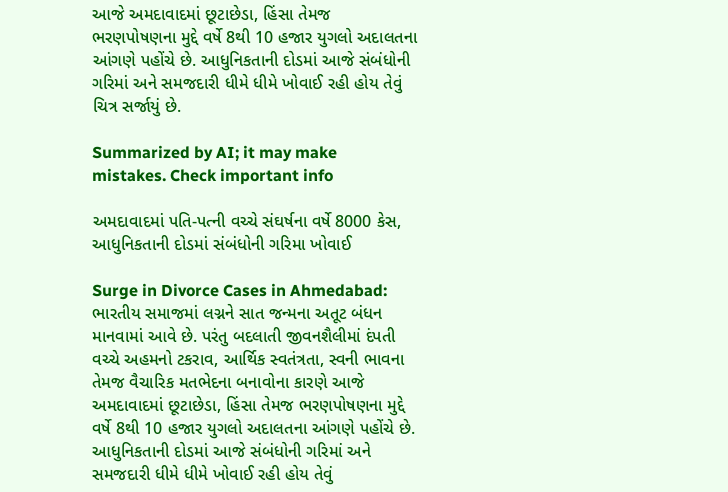આજે અમદાવાદમાં છૂટાછેડા, હિંસા તેમજ ભરણપોષણના મુદ્દે વર્ષે 8થી 10 હજાર યુગલો અદાલતના આંગણે પહોંચે છે. આધુનિકતાની દોડમાં આજે સંબંધોની ગરિમાં અને સમજદારી ધીમે ધીમે ખોવાઈ રહી હોય તેવું ચિત્ર સર્જાયું છે.

Summarized by AI; it may make mistakes. Check important info

અમદાવાદમાં પતિ-પત્ની વચ્ચે સંઘર્ષના વર્ષે 8000 કેસ, આધુનિકતાની દોડમાં સંબંધોની ગરિમા ખોવાઈ

Surge in Divorce Cases in Ahmedabad: ભારતીય સમાજમાં લગ્નને સાત જન્મના અતૂટ બંધન માનવામાં આવે છે. પરંતુ બદલાતી જીવનશૈલીમાં દંપતી વચ્ચે અહમનો ટકરાવ, આર્થિક સ્વતંત્રતા, સ્વની ભાવના તેમજ વૈચારિક મતભેદના બનાવોના કારણે આજે અમદાવાદમાં છૂટાછેડા, હિંસા તેમજ ભરણપોષણના મુદ્દે વર્ષે 8થી 10 હજાર યુગલો અદાલતના આંગણે પહોંચે છે. આધુનિકતાની દોડમાં આજે સંબંધોની ગરિમાં અને સમજદારી ધીમે ધીમે ખોવાઈ રહી હોય તેવું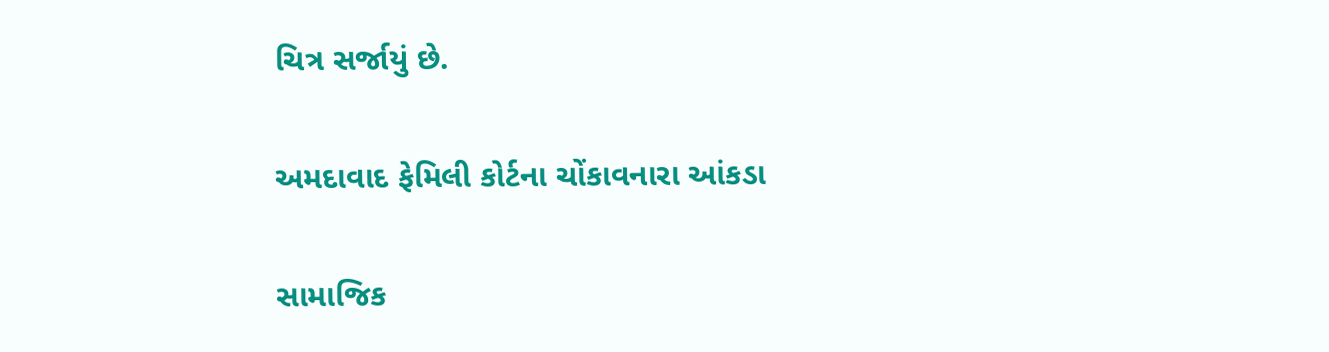ચિત્ર સર્જાયું છે.

અમદાવાદ ફેમિલી કોર્ટના ચોંકાવનારા આંકડા

સામાજિક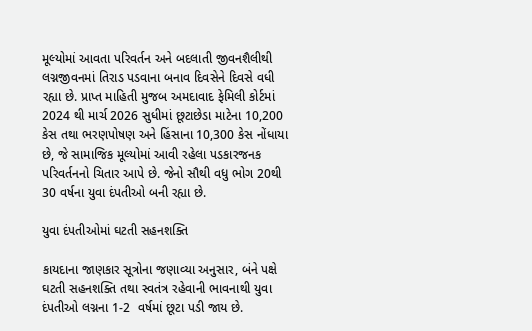મૂલ્યોમાં આવતા પરિવર્તન અને બદલાતી જીવનશૈલીથી લગ્નજીવનમાં તિરાડ પડવાના બનાવ દિવસેને દિવસે વધી રહ્યા છે. પ્રાપ્ત માહિતી મુજબ અમદાવાદ ફેમિલી કોર્ટમાં 2024 થી માર્ચ 2026 સુધીમાં છૂટાછેડા માટેના 10,200 કેસ તથા ભરણપોષણ અને હિંસાના 10,300 કેસ નોંધાયા છે, જે સામાજિક મૂલ્યોમાં આવી રહેલા પડકારજનક પરિવર્તનનો ચિતાર આપે છે. જેનો સૌથી વધુ ભોગ 20થી 30 વર્ષના યુવા દંપતીઓ બની રહ્યા છે.

યુવા દંપતીઓમાં ઘટતી સહનશક્તિ

કાયદાના જાણકાર સૂત્રોના જણાવ્યા અનુસાર, બંને પક્ષે ઘટતી સહનશક્તિ તથા સ્વતંત્ર રહેવાની ભાવનાથી યુવા દંપતીઓ લગ્નના 1-2  વર્ષમાં છૂટા પડી જાય છે.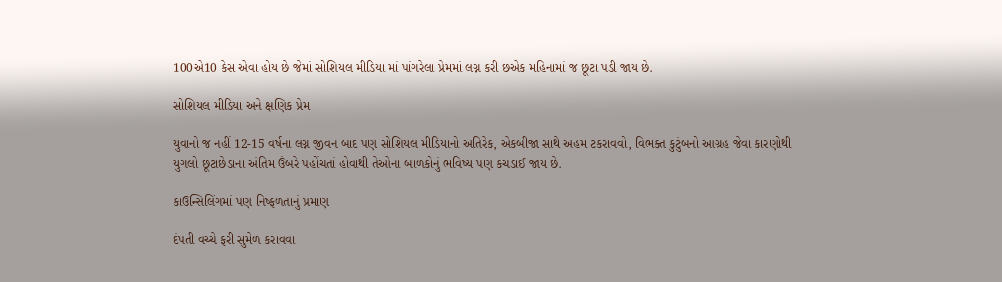100એ10 કેસ એવા હોય છે જેમાં સોશિયલ મીડિયા માં પાંગરેલા પ્રેમમાં લગ્ન કરી છએક મહિનામાં જ છૂટા પડી જાય છે.

સોશિયલ મીડિયા અને ક્ષણિક પ્રેમ

યુવાનો જ નહીં 12-15 વર્ષના લગ્ન જીવન બાદ પણ સોશિયલ મીડિયાનો અતિરેક, એકબીજા સાથે અહમ ટકરાવવો, વિભક્ત કુટુંબનો આગ્રહ જેવા કારણોથી યુગલો છૂટાછેડાના અંતિમ ઉંબરે પહોંચતાં હોવાથી તેઓના બાળકોનું ભવિષ્ય પણ કચડાઈ જાય છે.

કાઉન્સિલિંગમાં પણ નિષ્ફળતાનું પ્રમાણ

દંપતી વચ્ચે ફરી સુમેળ કરાવવા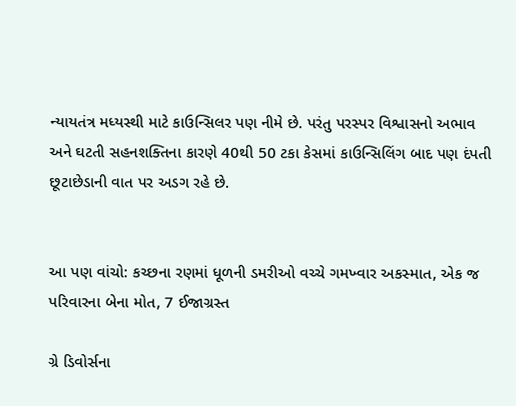ન્યાયતંત્ર મધ્યસ્થી માટે કાઉન્સિલર પણ નીમે છે. પરંતુ પરસ્પર વિશ્વાસનો અભાવ અને ઘટતી સહનશક્તિના કારણે 40થી 50 ટકા કેસમાં કાઉન્સિલિંગ બાદ પણ દંપતી છૂટાછેડાની વાત પર અડગ રહે છે.


આ પણ વાંચો: કચ્છના રણમાં ધૂળની ડમરીઓ વચ્ચે ગમખ્વાર અકસ્માત, એક જ પરિવારના બેના મોત, 7 ઈજાગ્રસ્ત

ગ્રે ડિવોર્સના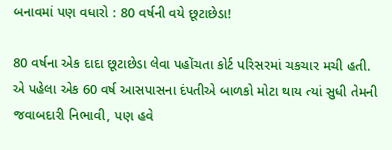બનાવમાં પણ વધારો : 80 વર્ષની વયે છૂટાછેડા!

80 વર્ષના એક દાદા છૂટાછેડા લેવા પહોંચતા કોર્ટ પરિસરમાં ચકચાર મચી હતી. એ પહેલા એક 60 વર્ષ આસપાસના દંપતીએ બાળકો મોટા થાય ત્યાં સુધી તેમની જવાબદારી નિભાવી, પણ હવે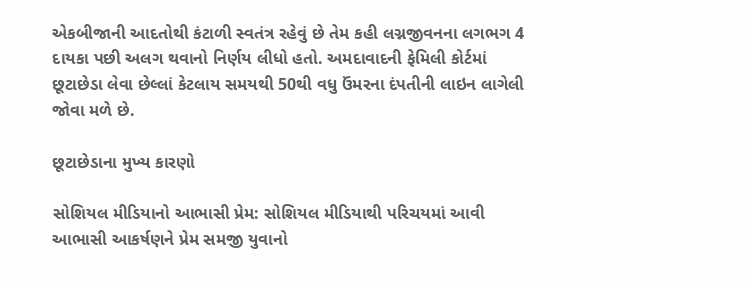એકબીજાની આદતોથી કંટાળી સ્વતંત્ર રહેવું છે તેમ કહી લગ્નજીવનના લગભગ 4 દાયકા પછી અલગ થવાનો નિર્ણય લીધો હતો. અમદાવાદની ફેમિલી કોર્ટમાં છૂટાછેડા લેવા છેલ્લાં કેટલાય સમયથી 50થી વધુ ઉંમરના દંપતીની લાઇન લાગેલી જોવા મળે છે.

છૂટાછેડાના મુખ્ય કારણો

સોશિયલ મીડિયાનો આભાસી પ્રેમ: સોશિયલ મીડિયાથી પરિચયમાં આવી આભાસી આકર્ષણને પ્રેમ સમજી યુવાનો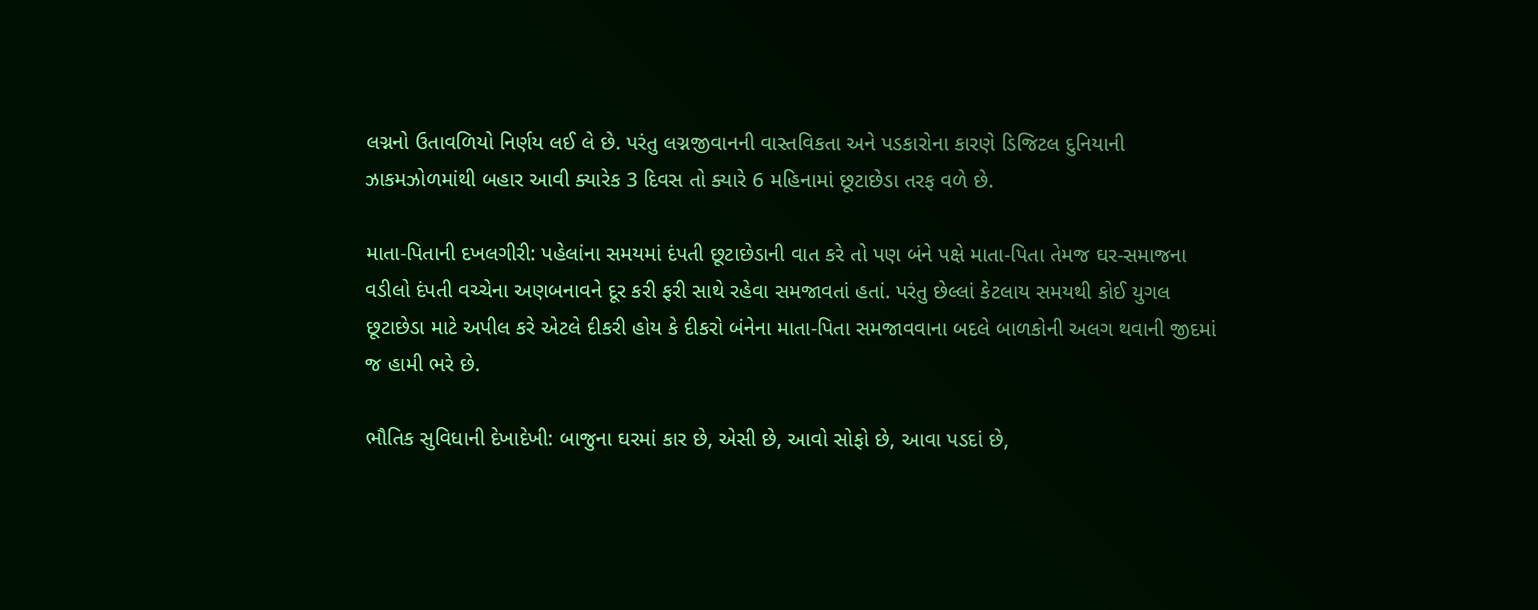લગ્નનો ઉતાવળિયો નિર્ણય લઈ લે છે. પરંતુ લગ્નજીવાનની વાસ્તવિકતા અને પડકારોના કારણે ડિજિટલ દુનિયાની ઝાકમઝોળમાંથી બહાર આવી ક્યારેક 3 દિવસ તો ક્યારે 6 મહિનામાં છૂટાછેડા તરફ વળે છે.

માતા-પિતાની દખલગીરી: પહેલાંના સમયમાં દંપતી છૂટાછેડાની વાત કરે તો પણ બંને પક્ષે માતા-પિતા તેમજ ઘર-સમાજના વડીલો દંપતી વચ્ચેના અણબનાવને દૂર કરી ફરી સાથે રહેવા સમજાવતાં હતાં. પરંતુ છેલ્લાં કેટલાય સમયથી કોઈ યુગલ છૂટાછેડા માટે અપીલ કરે એટલે દીકરી હોય કે દીકરો બંનેના માતા-પિતા સમજાવવાના બદલે બાળકોની અલગ થવાની જીદમાં જ હામી ભરે છે.

ભૌતિક સુવિધાની દેખાદેખી: બાજુના ઘરમાં કાર છે, એસી છે, આવો સોફો છે, આવા પડદાં છે,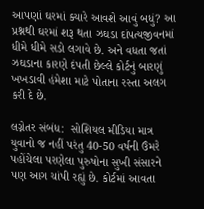આપણાં ઘરમાં ક્યારે આવશે આવું બધું? આ પ્રશ્નથી ઘરમાં શરૂ થતા ઝઘડા દાંપત્યજીવનમાં ધીમે ધીમે સડો લગાવે છે. અને વધતા જતાં ઝઘડાના કારણે દંપતી છેલ્લે કોર્ટનું બારણું ખખડાવી હંમેશા માટે પોતાના રસ્તા અલગ કરી દે છે.

લગ્નેતર સંબંધ:  સોશિયલ મીડિયા માત્ર યુવાનો જ નહીં પરંતુ 40-50 વર્ષની ઉંમરે પહોંચેલા પરણેલા પુરુષોના સુખી સંસારને પણ આગ ચાંપી રહ્યું છે. કોર્ટમાં આવતા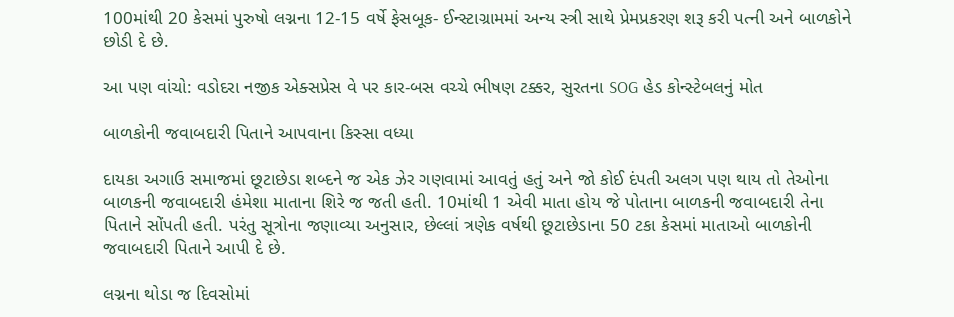100માંથી 20 કેસમાં પુરુષો લગ્નના 12-15 વર્ષે ફેસબૂક- ઈન્સ્ટાગ્રામમાં અન્ય સ્ત્રી સાથે પ્રેમપ્રકરણ શરૂ કરી પત્ની અને બાળકોને છોડી દે છે.

આ પણ વાંચો: વડોદરા નજીક એક્સપ્રેસ વે પર કાર-બસ વચ્ચે ભીષણ ટક્કર, સુરતના SOG હેડ કોન્સ્ટેબલનું મોત

બાળકોની જવાબદારી પિતાને આપવાના કિસ્સા વધ્યા

દાયકા અગાઉ સમાજમાં છૂટાછેડા શબ્દને જ એક ઝેર ગણવામાં આવતું હતું અને જો કોઈ દંપતી અલગ પણ થાય તો તેઓના બાળકની જવાબદારી હંમેશા માતાના શિરે જ જતી હતી. 10માંથી 1 એવી માતા હોય જે પોતાના બાળકની જવાબદારી તેના પિતાને સોંપતી હતી. પરંતુ સૂત્રોના જણાવ્યા અનુસાર, છેલ્લાં ત્રણેક વર્ષથી છૂટાછેડાના 50 ટકા કેસમાં માતાઓ બાળકોની જવાબદારી પિતાને આપી દે છે.

લગ્નના થોડા જ દિવસોમાં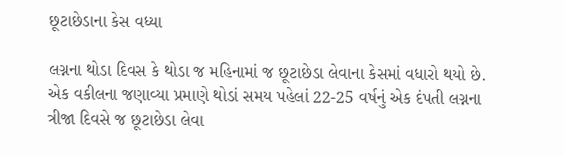છૂટાછેડાના કેસ વધ્યા

લગ્નના થોડા દિવસ કે થોડા જ મહિનામાં જ છૂટાછેડા લેવાના કેસમાં વધારો થયો છે. એક વકીલના જણાવ્યા પ્રમાણે થોડાં સમય પહેલાં 22-25 વર્ષનું એક દંપતી લગ્નના ત્રીજા દિવસે જ છૂટાછેડા લેવા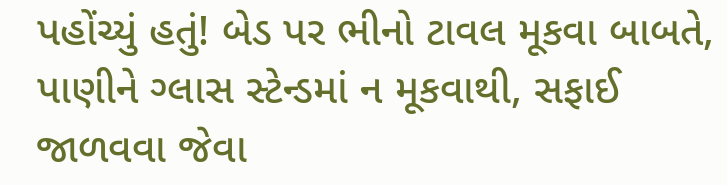પહોંચ્યું હતું! બેડ પર ભીનો ટાવલ મૂકવા બાબતે, પાણીને ગ્લાસ સ્ટેન્ડમાં ન મૂકવાથી, સફાઈ જાળવવા જેવા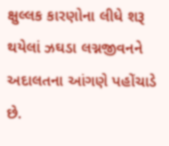ક્ષુલ્લક કારણોના લીધે શરૂ થયેલાં ઝઘડા લગ્નજીવનને અદાલતના આંગણે પહોંચાડે છે.